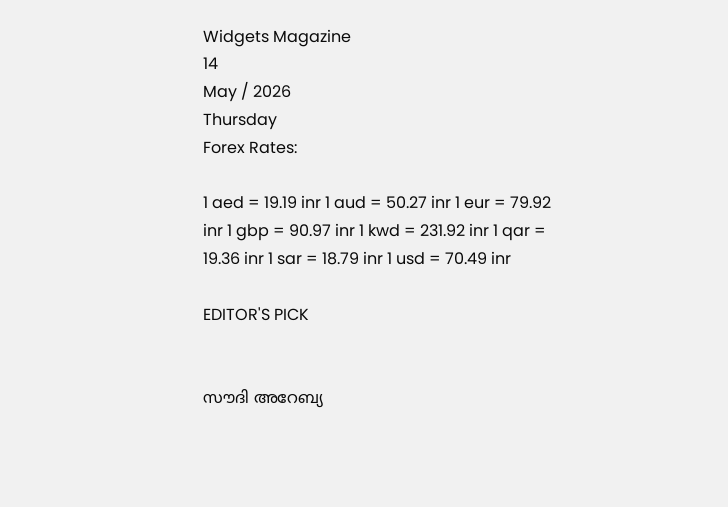Widgets Magazine
14
May / 2026
Thursday
Forex Rates:

1 aed = 19.19 inr 1 aud = 50.27 inr 1 eur = 79.92 inr 1 gbp = 90.97 inr 1 kwd = 231.92 inr 1 qar = 19.36 inr 1 sar = 18.79 inr 1 usd = 70.49 inr

EDITOR'S PICK


സൗദി അറേബ്യ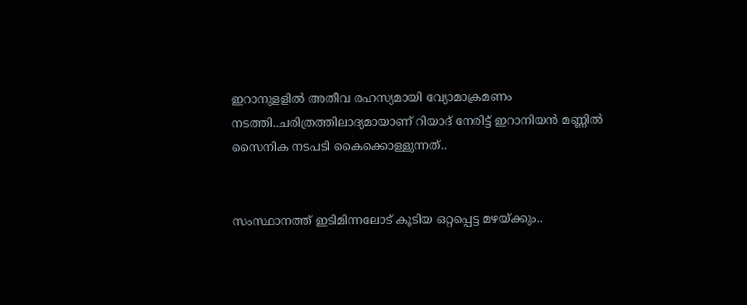ഇറാനുളളിൽ അതീവ രഹസ്യമായി വ്യോമാക്രമണം നടത്തി..ചരിത്രത്തിലാദ്യമായാണ് റിയാദ് നേരിട്ട് ഇറാനിയൻ മണ്ണിൽ സൈനിക നടപടി കൈക്കൊള്ളുന്നത്..


സംസ്ഥാനത്ത് ഇടിമിന്നലോട് കൂടിയ ഒറ്റപ്പെട്ട മഴയ്ക്കും..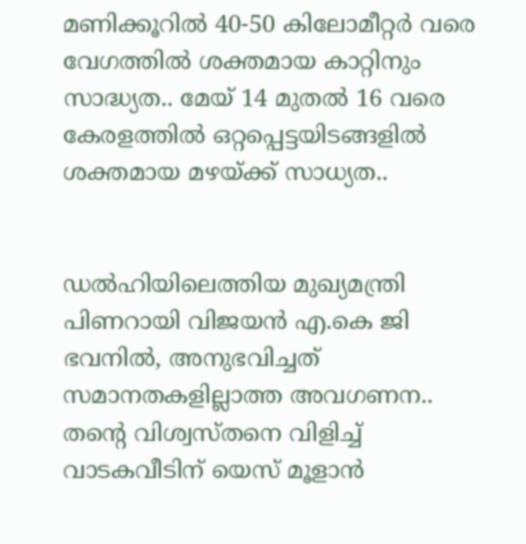മണിക്കൂറിൽ 40-50 കിലോമീറ്റർ വരെ വേഗത്തിൽ ശക്തമായ കാറ്റിനും സാദ്ധ്യത.. മേയ് 14 മുതൽ 16 വരെ കേരളത്തിൽ ഒറ്റപ്പെട്ടയിടങ്ങളിൽ ശക്തമായ മഴയ്ക്ക് സാധ്യത..


ഡൽഹിയിലെത്തിയ മുഖ്യമന്ത്രി പിണറായി വിജയൻ എ.കെ ജി ഭവനിൽ, അനുഭവിച്ചത് സമാനതകളില്ലാത്ത അവഗണന.. തന്റെ വിശ്വസ്തനെ വിളിച്ച് വാടകവീടിന് യെസ് മൂളാൻ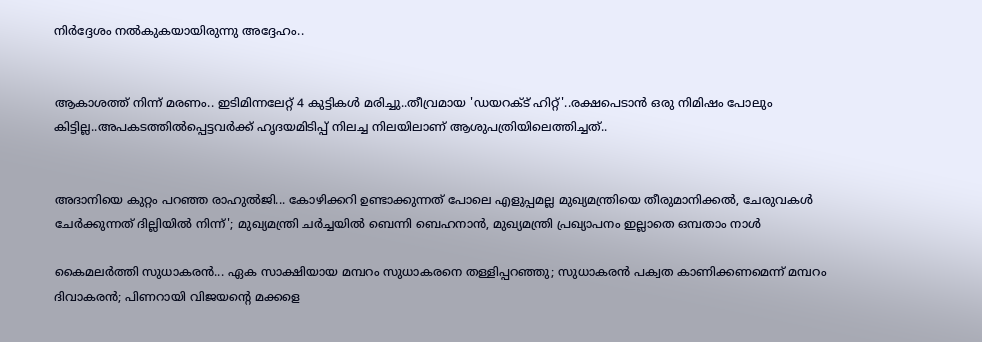നിർദ്ദേശം നൽകുകയായിരുന്നു അദ്ദേഹം..


ആകാശത്ത് നിന്ന് മരണം.. ഇടിമിന്നലേറ്റ് 4 കുട്ടികൾ മരിച്ചു..തീവ്രമായ 'ഡയറക്ട് ഹിറ്റ്'..രക്ഷപെടാൻ ഒരു നിമിഷം പോലും കിട്ടില്ല..അപകടത്തില്‍പ്പെട്ടവര്‍ക്ക് ഹൃദയമിടിപ്പ് നിലച്ച നിലയിലാണ് ആശുപത്രിയിലെത്തിച്ചത്..


അദാനിയെ കുറ്റം പറഞ്ഞ രാഹുൽജി... കോഴിക്കറി ഉണ്ടാക്കുന്നത് പോലെ എളുപ്പമല്ല മുഖ്യമന്ത്രിയെ തീരുമാനിക്കൽ, ചേരുവകൾ ചേർക്കുന്നത് ദില്ലിയിൽ നിന്ന്'; മുഖ്യമന്ത്രി ചർച്ചയിൽ ബെന്നി ബെഹനാൻ, മുഖ്യമന്ത്രി പ്രഖ്യാപനം ഇല്ലാതെ ഒമ്പതാം നാൾ

കൈമലര്‍ത്തി സുധാകരന്‍... ഏക സാക്ഷിയായ മമ്പറം സുധാകരനെ തള്ളിപ്പറഞ്ഞു; സുധാകരന്‍ പക്വത കാണിക്കണമെന്ന് മമ്പറം ദിവാകരന്‍; പിണറായി വിജയന്റെ മക്കളെ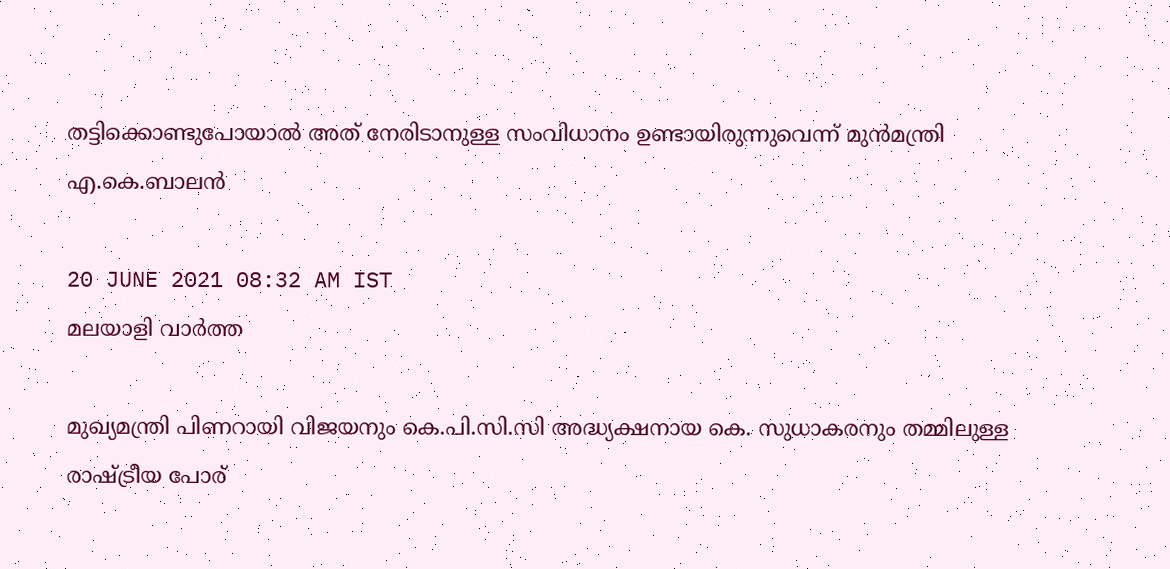തട്ടിക്കൊണ്ടുപോയാല്‍ അത് നേരിടാനുള്ള സംവിധാനം ഉണ്ടായിരുന്നുവെന്ന് മുന്‍മന്ത്രി എ.കെ.ബാലന്‍

20 JUNE 2021 08:32 AM IST
മലയാളി വാര്‍ത്ത

മുഖ്യമന്ത്രി പിണറായി വിജയനും കെ.പി.സി.സി അദ്ധ്യക്ഷനായ കെ. സുധാകരനും തമ്മിലുള്ള രാഷ്ട്രീയ പോര്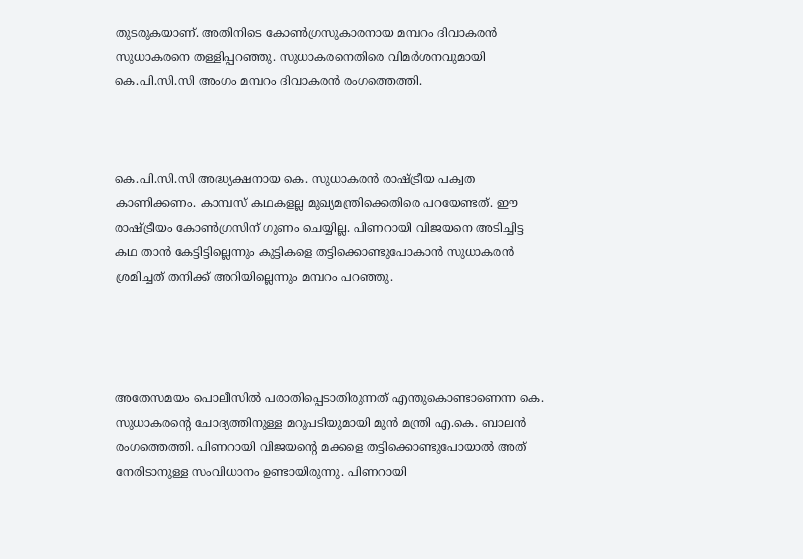തുടരുകയാണ്. അതിനിടെ കോണ്‍ഗ്രസുകാരനായ മമ്പറം ദിവാകരന്‍ സുധാകരനെ തള്ളിപ്പറഞ്ഞു. സുധാകരനെതിരെ വിമര്‍ശനവുമായി കെ.പി.സി.സി അംഗം മമ്പറം ദിവാകരന്‍ രംഗത്തെത്തി.



കെ.പി.സി.സി അദ്ധ്യക്ഷനായ കെ. സുധാകരന്‍ രാഷ്ട്രീയ പക്വത കാണിക്കണം. കാമ്പസ് കഥകളല്ല മുഖ്യമന്ത്രിക്കെതിരെ പറയേണ്ടത്. ഈ രാഷ്ട്രീയം കോണ്‍ഗ്രസിന് ഗുണം ചെയ്യില്ല. പിണറായി വിജയനെ അടിച്ചിട്ട കഥ താന്‍ കേട്ടിട്ടില്ലെന്നും കുട്ടികളെ തട്ടിക്കൊണ്ടുപോകാന്‍ സുധാകരന്‍ ശ്രമിച്ചത് തനിക്ക് അറിയില്ലെന്നും മമ്പറം പറഞ്ഞു.




അതേസമയം പൊലീസില്‍ പരാതിപ്പെടാതിരുന്നത് എന്തുകൊണ്ടാണെന്ന കെ. സുധാകരന്റെ ചോദ്യത്തിനുള്ള മറുപടിയുമായി മുന്‍ മന്ത്രി എ.കെ. ബാലന്‍ രംഗത്തെത്തി. പിണറായി വിജയന്റെ മക്കളെ തട്ടിക്കൊണ്ടുപോയാല്‍ അത് നേരിടാനുള്ള സംവിധാനം ഉണ്ടായിരുന്നു. പിണറായി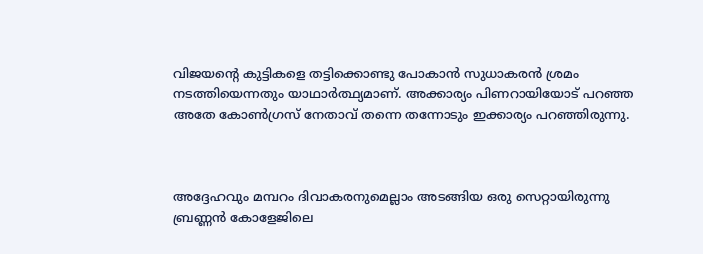വിജയന്റെ കുട്ടികളെ തട്ടിക്കൊണ്ടു പോകാന്‍ സുധാകരന്‍ ശ്രമം നടത്തിയെന്നതും യാഥാര്‍ത്ഥ്യമാണ്. അക്കാര്യം പിണറായിയോട് പറഞ്ഞ അതേ കോണ്‍ഗ്രസ് നേതാവ് തന്നെ തന്നോടും ഇക്കാര്യം പറഞ്ഞിരുന്നു.



അദ്ദേഹവും മമ്പറം ദിവാകരനുമെല്ലാം അടങ്ങിയ ഒരു സെറ്റായിരുന്നു ബ്രണ്ണന്‍ കോളേജിലെ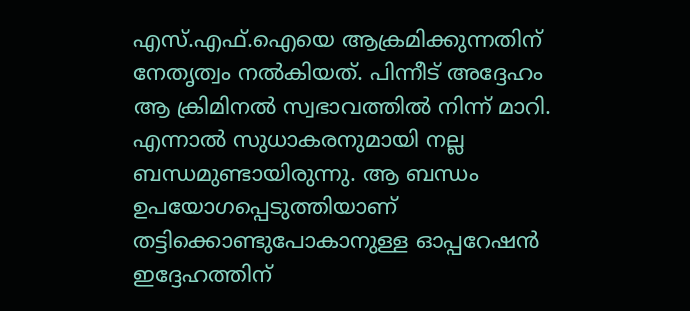എസ്.എഫ്.ഐയെ ആക്രമിക്കുന്നതിന് നേതൃത്വം നല്‍കിയത്. പിന്നീട് അദ്ദേഹം ആ ക്രിമിനല്‍ സ്വഭാവത്തില്‍ നിന്ന് മാറി. എന്നാല്‍ സുധാകരനുമായി നല്ല ബന്ധമുണ്ടായിരുന്നു. ആ ബന്ധം ഉപയോഗപ്പെടുത്തിയാണ് തട്ടിക്കൊണ്ടുപോകാനുള്ള ഓപ്പറേഷന്‍ ഇദ്ദേഹത്തിന്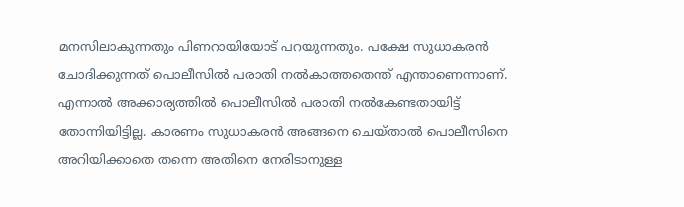മനസിലാകുന്നതും പിണറായിയോട് പറയുന്നതും. പക്ഷേ സുധാകരന്‍ ചോദിക്കുന്നത് പൊലീസില്‍ പരാതി നല്‍കാത്തതെന്ത് എന്താണെന്നാണ്. എന്നാല്‍ അക്കാര്യത്തില്‍ പൊലീസില്‍ പരാതി നല്‍കേണ്ടതായിട്ട് തോന്നിയിട്ടില്ല. കാരണം സുധാകരന്‍ അങ്ങനെ ചെയ്താല്‍ പൊലീസിനെ അറിയിക്കാതെ തന്നെ അതിനെ നേരിടാനുള്ള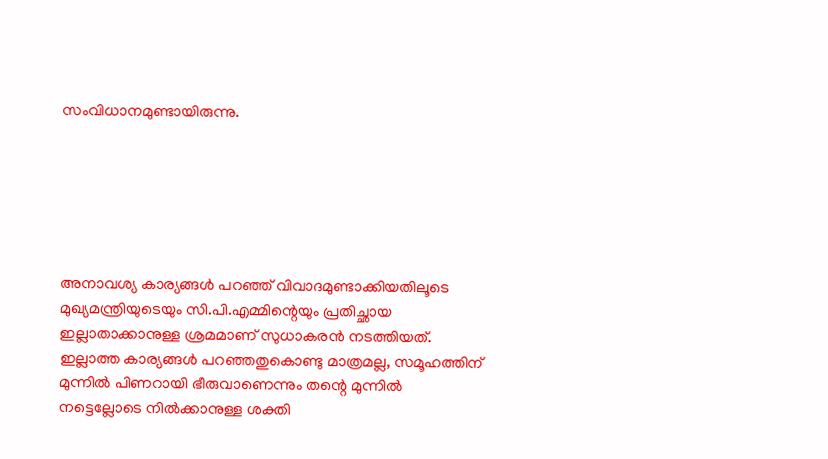സംവിധാനമുണ്ടായിരുന്നു.






അനാവശ്യ കാര്യങ്ങള്‍ പറഞ്ഞ് വിവാദമുണ്ടാക്കിയതിലൂടെ മുഖ്യമന്ത്രിയുടെയും സി.പി.എമ്മിന്റെയും പ്രതിച്ഛായ ഇല്ലാതാക്കാനുള്ള ശ്രമമാണ് സുധാകരന്‍ നടത്തിയത്. ഇല്ലാത്ത കാര്യങ്ങള്‍ പറഞ്ഞതുകൊണ്ടു മാത്രമല്ല, സമൂഹത്തിന് മുന്നില്‍ പിണറായി ഭീരുവാണെന്നും തന്റെ മുന്നില്‍ നട്ടെല്ലോടെ നില്‍ക്കാനുള്ള ശക്തി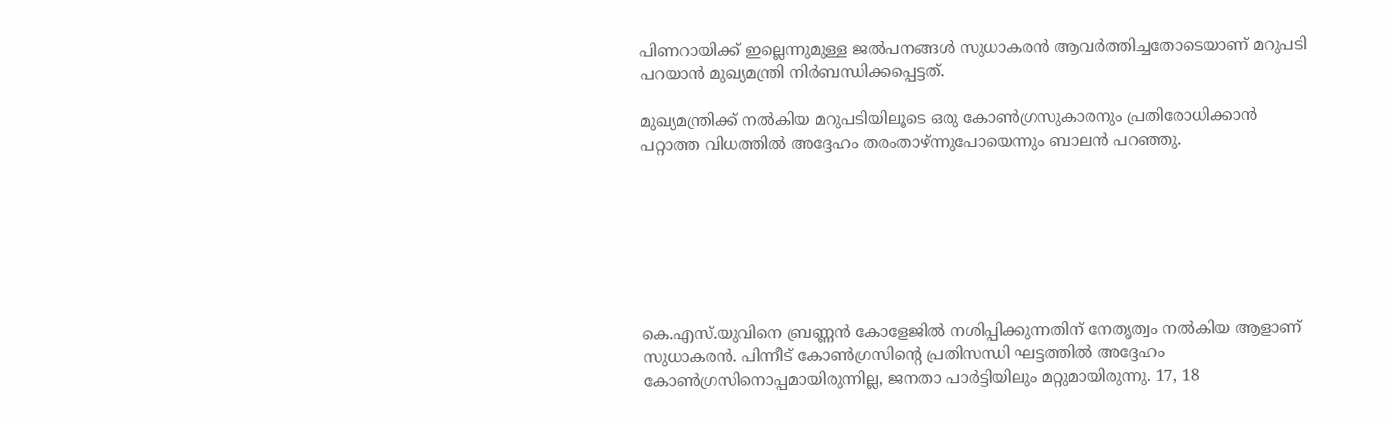പിണറായിക്ക് ഇല്ലെന്നുമുള്ള ജല്‍പനങ്ങള്‍ സുധാകരന്‍ ആവര്‍ത്തിച്ചതോടെയാണ് മറുപടി പറയാന്‍ മുഖ്യമന്ത്രി നിര്‍ബന്ധിക്കപ്പെട്ടത്.

മുഖ്യമന്ത്രിക്ക് നല്‍കിയ മറുപടിയിലൂടെ ഒരു കോണ്‍ഗ്രസുകാരനും പ്രതിരോധിക്കാന്‍ പറ്റാത്ത വിധത്തില്‍ അദ്ദേഹം തരംതാഴ്ന്നുപോയെന്നും ബാലന്‍ പറഞ്ഞു.







കെ.എസ്.യുവിനെ ബ്രണ്ണന്‍ കോളേജില്‍ നശിപ്പിക്കുന്നതിന് നേതൃത്വം നല്‍കിയ ആളാണ് സുധാകരന്‍. പിന്നീട് കോണ്‍ഗ്രസിന്റെ പ്രതിസന്ധി ഘട്ടത്തില്‍ അദ്ദേഹം കോണ്‍ഗ്രസിനൊപ്പമായിരുന്നില്ല, ജനതാ പാര്‍ട്ടിയിലും മറ്റുമായിരുന്നു. 17, 18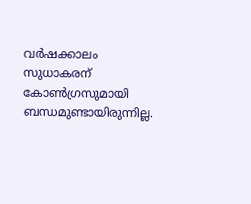വര്‍ഷക്കാലം സുധാകരന് കോണ്‍ഗ്രസുമായി ബന്ധമുണ്ടായിരുന്നില്ല.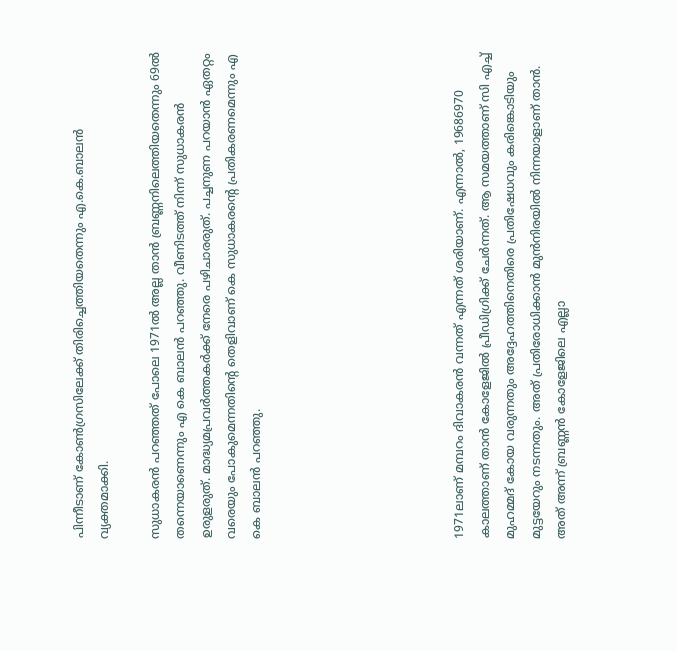പിന്നീടാണ് കോണ്‍ഗ്രസിലേക്ക് തിരിച്ചെത്തിയതെന്നും എ.കെ.ബാലന്‍ വ്യക്തമാക്കി.

സുധാകരന്‍ പറഞ്ഞത് പോലെ 1971ല്‍ അല്ല താന്‍ ബ്രണ്ണനിലെത്തിയതെന്നും 69ല്‍ തന്നെയാണെന്നും എ കെ ബാലന്‍ പറഞ്ഞു. വീണിടത്ത് നിന്ന് സുധാകരന്‍ ഉരുളരുത്. മാദ്ധ്യമപ്രവര്‍ത്തകര്‍ക്ക് നേരെ പഴിചാരരുത്. പച്ചനുണ പറയാന്‍ ഏതറ്റം വരെയും പോകുമെന്നതിന്റെ തെളിവാണ് കെ സുധാകരന്റെ പ്രതികരണമെന്നും എ കെ ബാലന്‍ പറഞ്ഞു.







1971ലാണ് മമ്പറം ദിവാകരന്‍ വന്നത് എന്നത് ശരിയാണ്. എന്നാല്‍, 19686970 കാലത്താണ് താന്‍ കോളേജില്‍ പ്രീഡിഗ്രിക്ക് ചേര്‍ന്നത്. ആ സമയത്താണ് സി എച്ച് മുഹമ്മദ് കോയ വരുന്നതും അദ്ദേഹത്തിനെതിരെ പ്രതിഷേധവും കരിങ്കൊടിയും മുട്ടയേറും നടന്നതും. അത് പ്രതിരോധിക്കാന്‍ മുന്‍നിരയില്‍ നിന്നയാളാണ് താന്‍. അത് അന്ന് ബ്രണ്ണന്‍ കോളേജിലെ എല്ലാ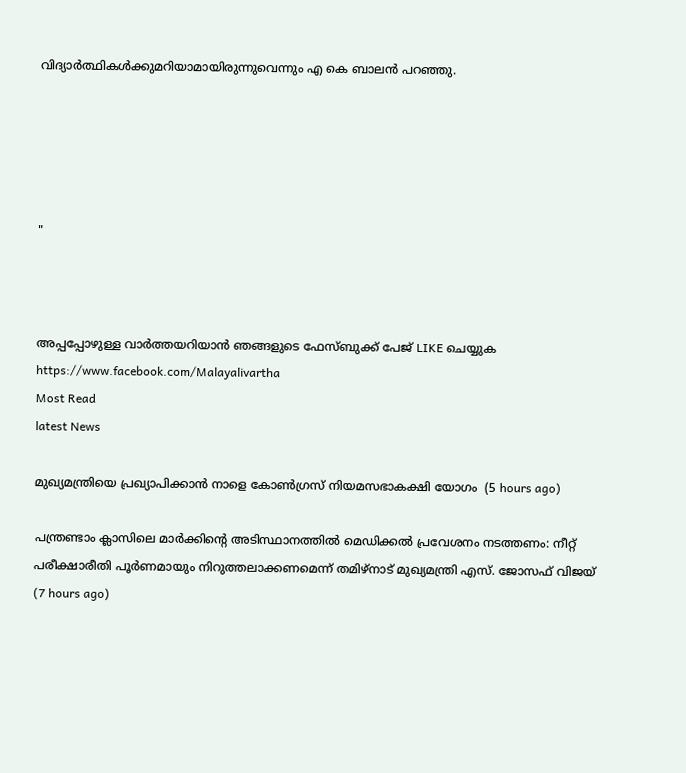വിദ്യാര്‍ത്ഥികള്‍ക്കുമറിയാമായിരുന്നുവെന്നും എ കെ ബാലന്‍ പറഞ്ഞു.





"



അപ്പപ്പോഴുള്ള വാര്‍ത്തയറിയാന്‍ ഞങ്ങളുടെ ഫേസ്‌ബുക്ക്‌ പേജ് LIKE ചെയ്യുക
https://www.facebook.com/Malayalivartha
Most Read
latest News

മുഖ്യമന്ത്രിയെ പ്രഖ്യാപിക്കാന്‍ നാളെ കോണ്‍ഗ്രസ് നിയമസഭാകക്ഷി യോഗം  (5 hours ago)

പന്ത്രണ്ടാം ക്ലാസിലെ മാര്‍ക്കിന്റെ അടിസ്ഥാനത്തില്‍ മെഡിക്കല്‍ പ്രവേശനം നടത്തണം: നീറ്റ് പരീക്ഷാരീതി പൂര്‍ണമായും നിറുത്തലാക്കണമെന്ന് തമിഴ്‌നാട് മുഖ്യമന്ത്രി എസ്. ജോസഫ് വിജയ്  (7 hours ago)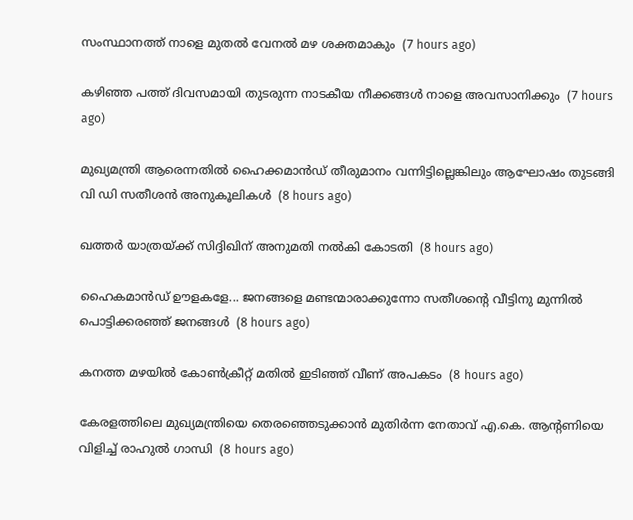സംസ്ഥാനത്ത് നാളെ മുതൽ വേനൽ മഴ ശക്തമാകും  (7 hours ago)

കഴിഞ്ഞ പത്ത് ദിവസമായി തുടരുന്ന നാടകീയ നീക്കങ്ങള്‍ നാളെ അവസാനിക്കും  (7 hours ago)

മുഖ്യമന്ത്രി ആരെന്നതിൽ ഹൈക്കമാൻഡ് തീരുമാനം വന്നിട്ടില്ലെങ്കിലും ആഘോഷം തുടങ്ങി വി ഡി സതീശൻ അനുകൂലികൾ  (8 hours ago)

ഖത്തര്‍ യാത്രയ്ക്ക് സിദ്ദിഖിന് അനുമതി നല്‍കി കോടതി  (8 hours ago)

ഹൈകമാൻഡ്‌ ഊളകളേ... ജനങ്ങളെ മണ്ടന്മാരാക്കുന്നോ സതീശന്റെ വീട്ടിനു മുന്നിൽ പൊട്ടിക്കരഞ്ഞ് ജനങ്ങൾ  (8 hours ago)

കനത്ത മഴയില്‍ കോണ്‍ക്രീറ്റ് മതില്‍ ഇടിഞ്ഞ് വീണ് അപകടം  (8 hours ago)

കേരളത്തിലെ മുഖ്യമന്ത്രിയെ തെരഞ്ഞെടുക്കാൻ മുതിർന്ന നേതാവ് എ.കെ. ആന്റണിയെ വിളിച്ച് രാഹുൽ ഗാന്ധി  (8 hours ago)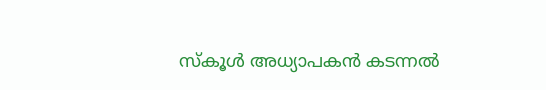സ്‌കൂള്‍ അധ്യാപകന്‍ കടന്നല്‍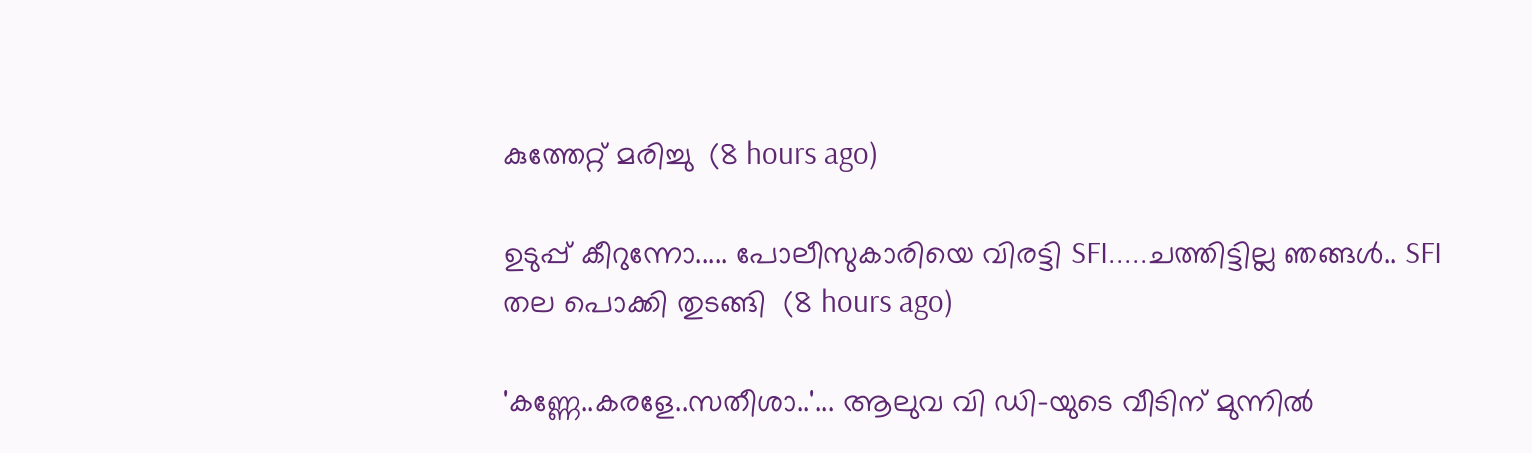കുത്തേറ്റ് മരിച്ചു  (8 hours ago)

ഉടുപ്പ് കീറുന്നോ..... പോലീസുകാരിയെ വിരട്ടി SFI.....ചത്തിട്ടില്ല ഞങ്ങൾ.. SFI തല പൊക്കി തുടങ്ങി  (8 hours ago)

'കണ്ണേ..കരളേ..സതീശാ..'... ആലുവ വി ഡി-യുടെ വീടിന് മുന്നിൽ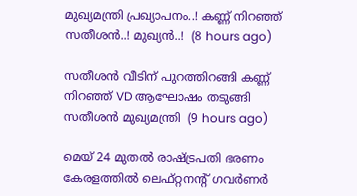മുഖ്യമന്ത്രി പ്രഖ്യാപനം..! കണ്ണ് നിറഞ്ഞ് സതീശൻ..! മുഖ്യൻ..!  (8 hours ago)

സതീശൻ വീടിന് പുറത്തിറങ്ങി കണ്ണ് നിറഞ്ഞ് VD ആഘോഷം തടുങ്ങി സതീശൻ മുഖ്യമന്ത്രി  (9 hours ago)

മെയ് 24 മുതൽ രാഷ്‌ട്രപതി ഭരണം കേരളത്തിൽ ലെഫ്റ്റനന്റ് ഗവർണർ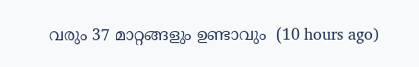വരും 37 മാറ്റങ്ങളും ഉണ്ടാവും  (10 hours ago)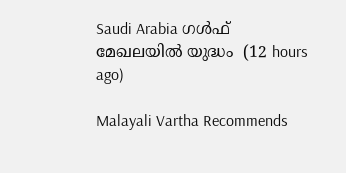Saudi Arabia ഗൾഫ് മേഖലയിൽ യുദ്ധം  (12 hours ago)

Malayali Vartha Recommends